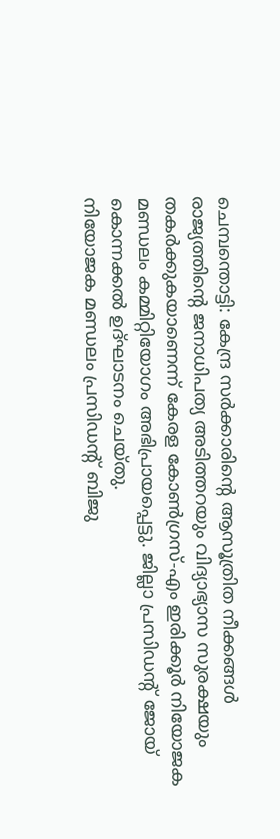ചെമ്പന്തൊട്ടി: കേന്ദ്ര സർക്കാരിന്റെ ആസൂത്രിത നീക്കങ്ങൾ രാജ്യത്തിന്റെ ജനാധിപത്യ അടിത്തറയും വിദ്യാഭ്യാസ സുരക്ഷയും തകർക്കുകയാണെന്ന് കേരള കോൺഗ്രസ്-എം ഇരിക്കൂർ നിയോജക മണ്ഡലം കമ്മിറ്റിയോഗം അഭിപ്രായപ്പെട്ടു. ജില്ലാ പ്രസിഡന്റ് ജോയ് കൊന്നക്കൽ ഉദ്ഘാടനം ചെയ്തു.
നിയോജക മണ്ഡലം പ്രസിഡന്റ് ബിജു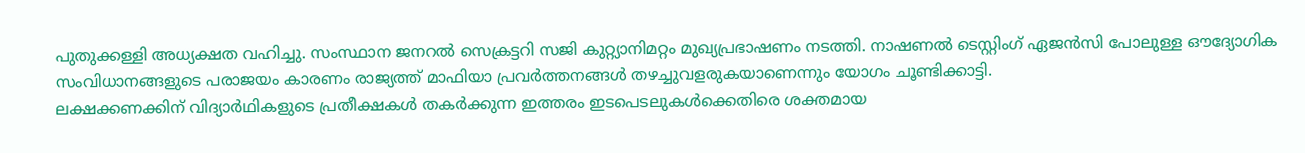പുതുക്കള്ളി അധ്യക്ഷത വഹിച്ചു. സംസ്ഥാന ജനറൽ സെക്രട്ടറി സജി കുറ്റ്യാനിമറ്റം മുഖ്യപ്രഭാഷണം നടത്തി. നാഷണൽ ടെസ്റ്റിംഗ് ഏജൻസി പോലുള്ള ഔദ്യോഗിക സംവിധാനങ്ങളുടെ പരാജയം കാരണം രാജ്യത്ത് മാഫിയാ പ്രവർത്തനങ്ങൾ തഴച്ചുവളരുകയാണെന്നും യോഗം ചൂണ്ടിക്കാട്ടി.
ലക്ഷക്കണക്കിന് വിദ്യാർഥികളുടെ പ്രതീക്ഷകൾ തകർക്കുന്ന ഇത്തരം ഇടപെടലുകൾക്കെതിരെ ശക്തമായ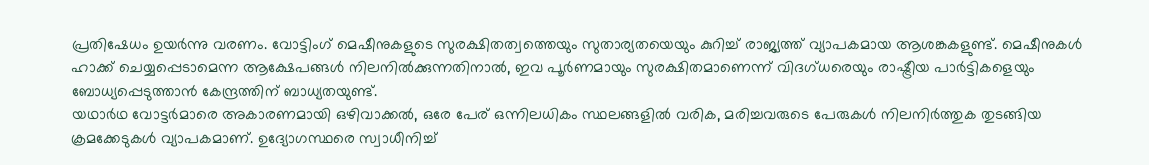പ്രതിഷേധം ഉയർന്നു വരണം. വോട്ടിംഗ് മെഷീനുകളുടെ സുരക്ഷിതത്വത്തെയും സുതാര്യതയെയും കുറിച്ച് രാജ്യത്ത് വ്യാപകമായ ആശങ്കകളുണ്ട്. മെഷീനുകൾ ഹാക്ക് ചെയ്യപ്പെടാമെന്ന ആക്ഷേപങ്ങൾ നിലനിൽക്കുന്നതിനാൽ, ഇവ പൂർണമായും സുരക്ഷിതമാണെന്ന് വിദഗ്ധരെയും രാഷ്ട്രീയ പാർട്ടികളെയും ബോധ്യപ്പെടുത്താൻ കേന്ദ്രത്തിന് ബാധ്യതയുണ്ട്.
യഥാർഥ വോട്ടർമാരെ അകാരണമായി ഒഴിവാക്കൽ, ഒരേ പേര് ഒന്നിലധികം സ്ഥലങ്ങളിൽ വരിക, മരിച്ചവരുടെ പേരുകൾ നിലനിർത്തുക തുടങ്ങിയ ക്രമക്കേടുകൾ വ്യാപകമാണ്. ഉദ്യോഗസ്ഥരെ സ്വാധീനിച്ച്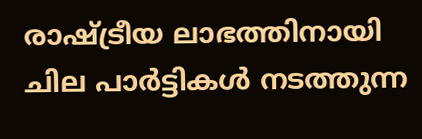രാഷ്ട്രീയ ലാഭത്തിനായി ചില പാർട്ടികൾ നടത്തുന്ന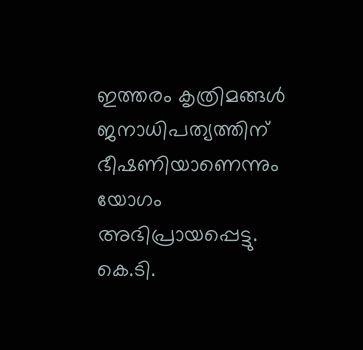ഇത്തരം കൃത്രിമങ്ങൾ ജനാധിപത്യത്തിന് ഭീഷണിയാണെന്നും യോഗം അഭിപ്രായപ്പെട്ടു.
കെ.ടി.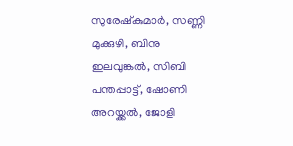സുരേഷ്കുമാർ, സണ്ണി മുക്കുഴി, ബിനു ഇലവുങ്കൽ, സിബി പന്തപ്പാട്ട്, ഷോണി അറയ്ക്കൽ, ജോളി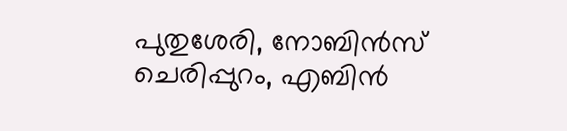പുതുശേരി, നോബിൻസ് ചെരിപ്പുറം, എബിൻ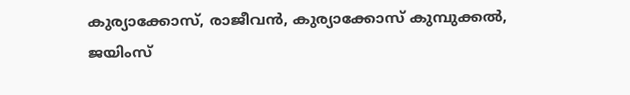കുര്യാക്കോസ്, രാജീവൻ, കുര്യാക്കോസ് കുമ്പുക്കൽ, ജയിംസ്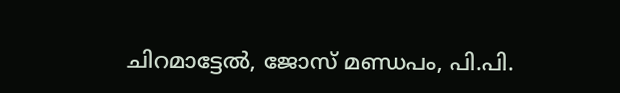ചിറമാട്ടേൽ, ജോസ് മണ്ഡപം, പി.പി.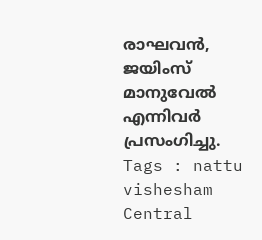രാഘവൻ, ജയിംസ് മാനുവേൽ എന്നിവർ പ്രസംഗിച്ചു.
Tags : nattu vishesham Central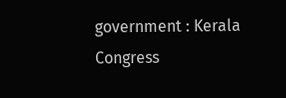government : Kerala Congress